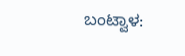ಬಂಟ್ವಾಳ: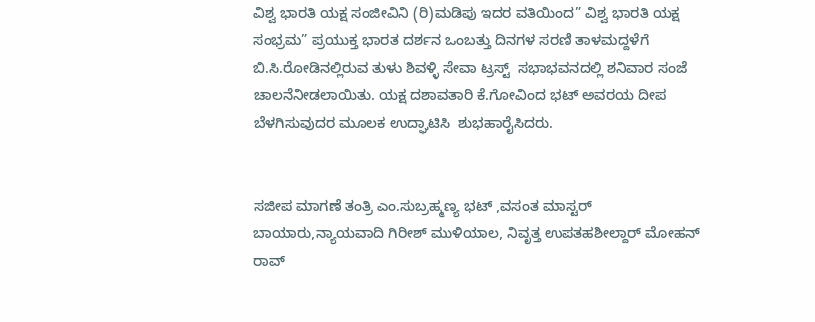ವಿಶ್ವ ಭಾರತಿ ಯಕ್ಷ ಸಂಜೀವಿನಿ (ರಿ)ಮಡಿಪು ಇದರ ವತಿಯಿಂದ” ವಿಶ್ವ ಭಾರತಿ ಯಕ್ಷ ಸಂಭ್ರಮ” ಪ್ರಯುಕ್ತ ಭಾರತ ದರ್ಶನ ಒಂಬತ್ತು ದಿನಗಳ ಸರಣಿ ತಾಳಮದ್ದಳೆಗೆ ಬಿ.ಸಿ.ರೋಡಿನಲ್ಲಿರುವ ತುಳು ಶಿವಳ್ಳಿ ಸೇವಾ ಟ್ರಸ್ಟ್  ಸಭಾಭವನದಲ್ಲಿ ಶನಿವಾರ ಸಂಜೆ ಚಾಲನೆ‌ನೀಡಲಾಯಿತು. ಯಕ್ಷ ದಶಾವತಾರಿ ಕೆ.ಗೋವಿಂದ ಭಟ್ ಅವರಯ ದೀಪ ಬೆಳಗಿಸುವುದರ ಮೂಲಕ ಉದ್ಘಾಟಿಸಿ  ಶುಭಹಾರೈಸಿದರು.


ಸಜೀಪ ಮಾಗಣೆ ತಂತ್ರಿ ಎಂ.ಸುಬ್ರಹ್ಮಣ್ಯ ಭಟ್ ,ವಸಂತ ಮಾಸ್ಟರ್ ಬಾಯಾರು,ನ್ಯಾಯವಾದಿ ಗಿರೀಶ್ ಮುಳಿಯಾಲ, ನಿವೃತ್ತ ಉಪತಹಶೀಲ್ದಾರ್ ಮೋಹನ್ ರಾವ್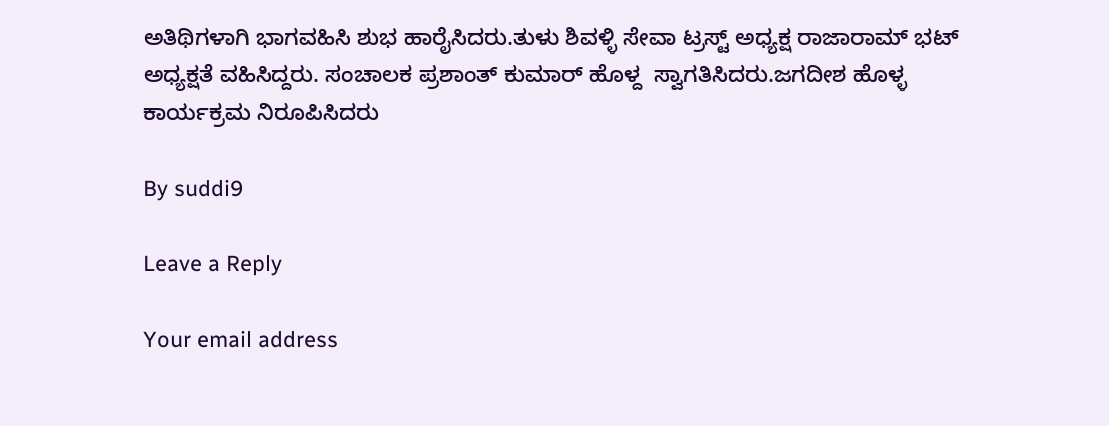ಅತಿಥಿಗಳಾಗಿ ಭಾಗವಹಿಸಿ ಶುಭ ಹಾರೈಸಿದರು.ತುಳು ಶಿವಳ್ಳಿ ಸೇವಾ ಟ್ರಸ್ಟ್ ಅಧ್ಯಕ್ಷ ರಾಜಾರಾಮ್ ಭಟ್ ಅಧ್ಯಕ್ಷತೆ ವಹಿಸಿದ್ದರು. ಸಂಚಾಲಕ ಪ್ರಶಾಂತ್ ಕುಮಾರ್ ಹೊಳ್ದ  ಸ್ವಾಗತಿಸಿದರು.ಜಗದೀಶ ಹೊಳ್ಳ ಕಾರ್ಯಕ್ರಮ ನಿರೂಪಿಸಿದರು

By suddi9

Leave a Reply

Your email address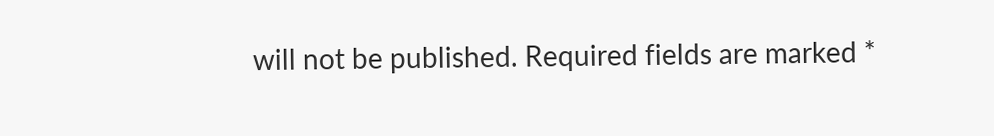will not be published. Required fields are marked *